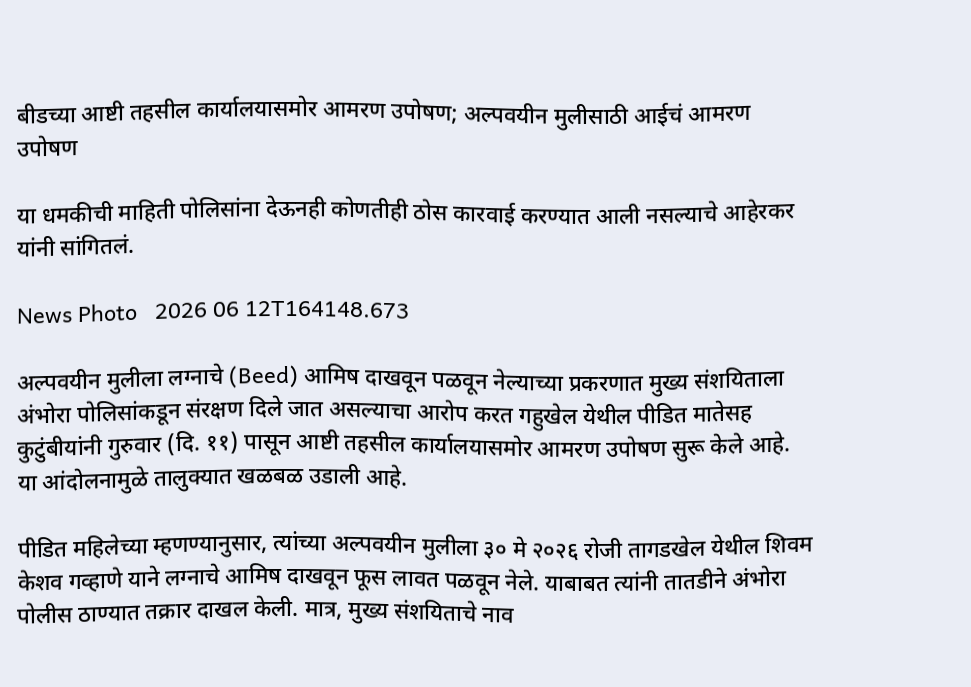बीडच्या आष्टी तहसील कार्यालयासमोर आमरण उपोषण; अल्पवयीन मुलीसाठी आईचं आमरण उपोषण

या धमकीची माहिती पोलिसांना देऊनही कोणतीही ठोस कारवाई करण्यात आली नसल्याचे आहेरकर यांनी सांगितलं.

News Photo   2026 06 12T164148.673

अल्पवयीन मुलीला लग्नाचे (Beed) आमिष दाखवून पळवून नेल्याच्या प्रकरणात मुख्य संशयिताला अंभोरा पोलिसांकडून संरक्षण दिले जात असल्याचा आरोप करत गहुखेल येथील पीडित मातेसह कुटुंबीयांनी गुरुवार (दि. ११) पासून आष्टी तहसील कार्यालयासमोर आमरण उपोषण सुरू केले आहे. या आंदोलनामुळे तालुक्यात खळबळ उडाली आहे.

पीडित महिलेच्या म्हणण्यानुसार, त्यांच्या अल्पवयीन मुलीला ३० मे २०२६ रोजी तागडखेल येथील शिवम केशव गव्हाणे याने लग्नाचे आमिष दाखवून फूस लावत पळवून नेले. याबाबत त्यांनी तातडीने अंभोरा पोलीस ठाण्यात तक्रार दाखल केली. मात्र, मुख्य संशयिताचे नाव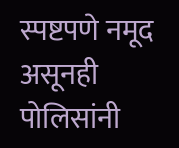स्पष्टपणे नमूद असूनही पोलिसांनी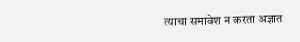त्याचा समावेश न करता अज्ञात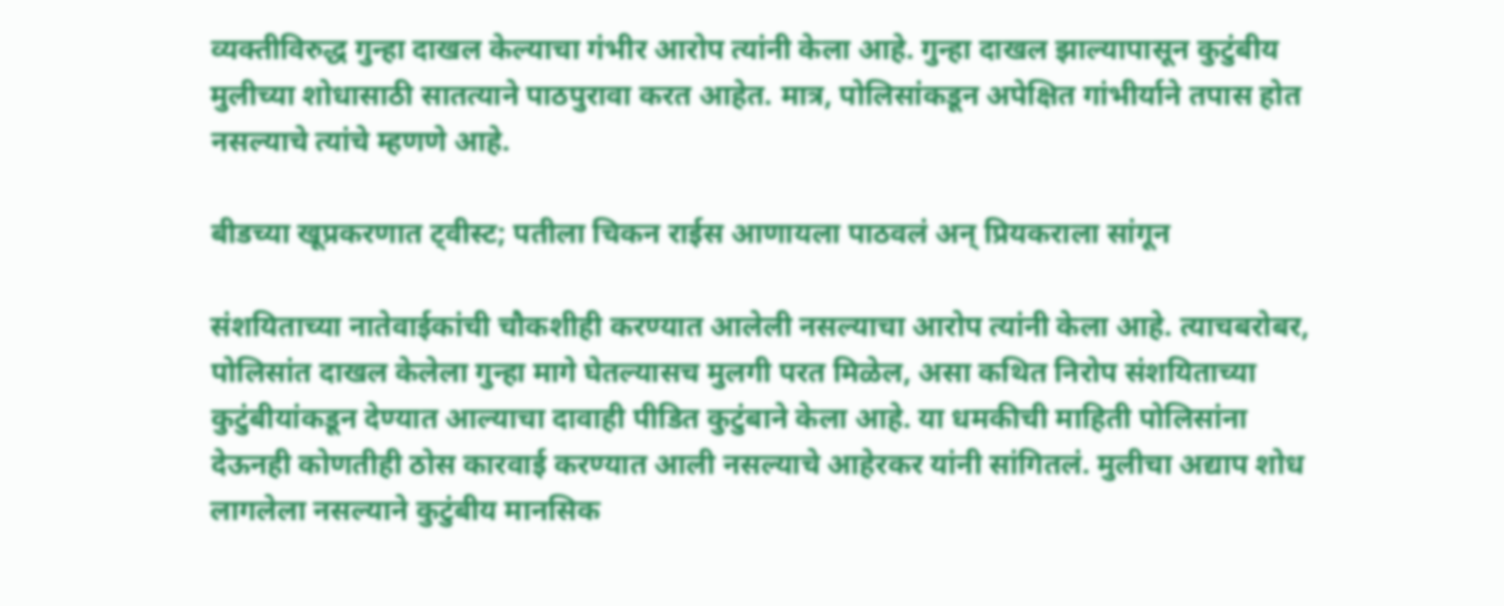व्यक्तीविरुद्ध गुन्हा दाखल केल्याचा गंभीर आरोप त्यांनी केला आहे. गुन्हा दाखल झाल्यापासून कुटुंबीय मुलीच्या शोधासाठी सातत्याने पाठपुरावा करत आहेत. मात्र, पोलिसांकडून अपेक्षित गांभीर्याने तपास होत नसल्याचे त्यांचे म्हणणे आहे.

बीडच्या खूप्रकरणात ट्वीस्ट; पतीला चिकन राईस आणायला पाठवलं अन् प्रियकराला सांगून

संशयिताच्या नातेवाईकांची चौकशीही करण्यात आलेली नसल्याचा आरोप त्यांनी केला आहे. त्याचबरोबर, पोलिसांत दाखल केलेला गुन्हा मागे घेतल्यासच मुलगी परत मिळेल, असा कथित निरोप संशयिताच्या कुटुंबीयांकडून देण्यात आल्याचा दावाही पीडित कुटुंबाने केला आहे. या धमकीची माहिती पोलिसांना देऊनही कोणतीही ठोस कारवाई करण्यात आली नसल्याचे आहेरकर यांनी सांगितलं. मुलीचा अद्याप शोध लागलेला नसल्याने कुटुंबीय मानसिक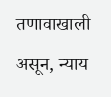तणावाखाली असून, न्याय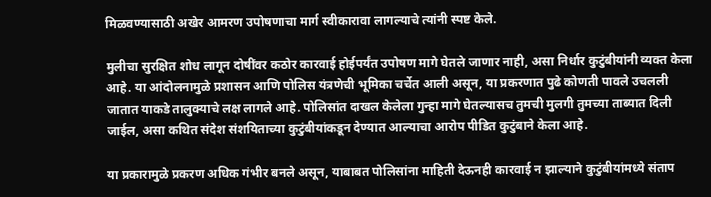मिळवण्यासाठी अखेर आमरण उपोषणाचा मार्ग स्वीकारावा लागल्याचे त्यांनी स्पष्ट केले.

मुलीचा सुरक्षित शोध लागून दोषींवर कठोर कारवाई होईपर्यंत उपोषण मागे घेतले जाणार नाही, असा निर्धार कुटुंबीयांनी व्यक्त केला आहे. या आंदोलनामुळे प्रशासन आणि पोलिस यंत्रणेची भूमिका चर्चेत आली असून, या प्रकरणात पुढे कोणती पावले उचलली जातात याकडे तालुक्याचे लक्ष लागले आहे. पोलिसांत दाखल केलेला गुन्हा मागे घेतल्यासच तुमची मुलगी तुमच्या ताब्यात दिली जाईल, असा कथित संदेश संशयिताच्या कुटुंबीयांकडून देण्यात आल्याचा आरोप पीडित कुटुंबाने केला आहे.

या प्रकारामुळे प्रकरण अधिक गंभीर बनले असून, याबाबत पोलिसांना माहिती देऊनही कारवाई न झाल्याने कुटुंबीयांमध्ये संताप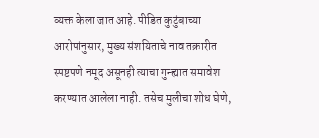व्यक्त केला जात आहे. पीडित कुटुंबाच्या आरोपांनुसार, मुख्य संशयिताचे नाव तक्रारीत स्पष्टपणे नमूद असूनही त्याचा गुन्ह्यात समावेश करण्यात आलेला नाही. तसेच मुलीचा शोध घेणे,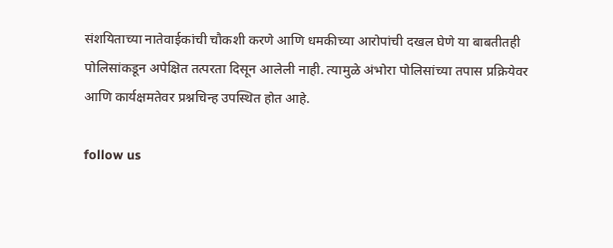संशयिताच्या नातेवाईकांची चौकशी करणे आणि धमकीच्या आरोपांची दखल घेणे या बाबतीतही पोलिसांकडून अपेक्षित तत्परता दिसून आलेली नाही. त्यामुळे अंभोरा पोलिसांच्या तपास प्रक्रियेवर आणि कार्यक्षमतेवर प्रश्नचिन्ह उपस्थित होत आहे.

follow us